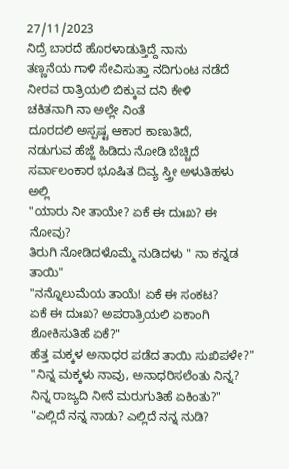27/11/2023
ನಿದ್ರೆ ಬಾರದೆ ಹೊರಳಾಡುತ್ತಿದ್ದೆ ನಾನು
ತಣ್ಣನೆಯ ಗಾಳಿ ಸೇವಿಸುತ್ತಾ ನದಿಗುಂಟ ನಡೆದೆ
ನೀರವ ರಾತ್ರಿಯಲಿ ಬಿಕ್ಕುವ ದನಿ ಕೇಳಿ
ಚಕಿತನಾಗಿ ನಾ ಅಲ್ಲೇ ನಿಂತೆ
ದೂರದಲಿ ಅಸ್ಪಷ್ಟ ಆಕಾರ ಕಾಣುತಿದೆ,
ನಡುಗುವ ಹೆಜ್ಜೆ ಹಿಡಿದು ನೋಡಿ ಬೆಚ್ಚಿದೆ
ಸರ್ವಾಲಂಕಾರ ಭೂಷಿತ ದಿವ್ಯ ಸ್ತ್ರೀ ಅಳುತಿಹಳು ಅಲ್ಲಿ
"ಯಾರು ನೀ ತಾಯೇ? ಏಕೆ ಈ ದುಃಖ? ಈ ನೋವು?
ತಿರುಗಿ ನೋಡಿದಳೊಮ್ಮೆ ನುಡಿದಳು " ನಾ ಕನ್ನಡ ತಾಯಿ"
"ನನ್ನೊಲುಮೆಯ ತಾಯೆ! ಏಕೆ ಈ ಸಂಕಟ?
ಏಕೆ ಈ ದುಃಖ? ಅಪರಾತ್ರಿಯಲಿ ಏಕಾಂಗಿ ಶೋಕಿಸುತಿಹೆ ಏಕೆ?"
ಹೆತ್ತ ಮಕ್ಕಳ ಅನಾಧರ ಪಡೆದ ತಾಯಿ ಸುಖಿಪಳೇ?"
"ನಿನ್ನ ಮಕ್ಕಳು ನಾವು, ಅನಾಧರಿಸಲೆಂತು ನಿನ್ನ?
ನಿನ್ನ ರಾಜ್ಯದಿ ನೀನೆ ಮರುಗುತಿಹೆ ಏಕಿಂತು?"
"ಎಲ್ಲಿದೆ ನನ್ನ ನಾಡು? ಎಲ್ಲಿದೆ ನನ್ನ ನುಡಿ?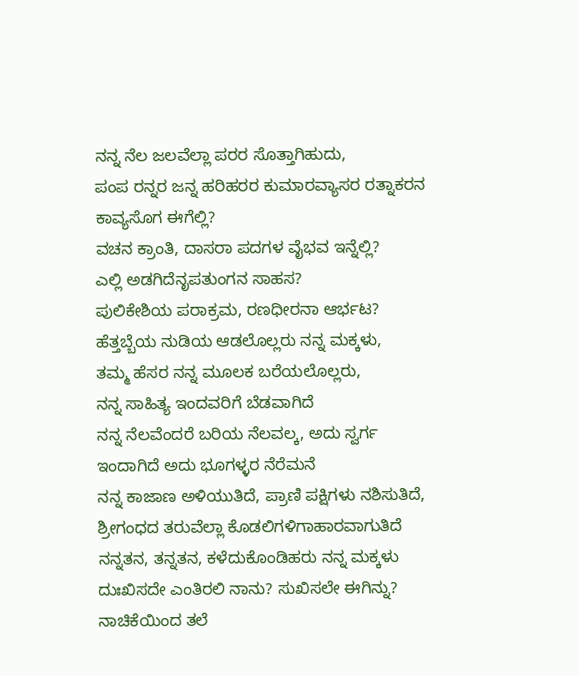ನನ್ನ ನೆಲ ಜಲವೆಲ್ಲಾ ಪರರ ಸೊತ್ತಾಗಿಹುದು,
ಪಂಪ ರನ್ನರ ಜನ್ನ ಹರಿಹರರ ಕುಮಾರವ್ಯಾಸರ ರತ್ನಾಕರನ ಕಾವ್ಯಸೊಗ ಈಗೆಲ್ಲಿ?
ವಚನ ಕ್ರಾಂತಿ, ದಾಸರಾ ಪದಗಳ ವೈಭವ ಇನ್ನೆಲ್ಲಿ?
ಎಲ್ಲಿ ಅಡಗಿದೆನೃಪತುಂಗನ ಸಾಹಸ?
ಪುಲಿಕೇಶಿಯ ಪರಾಕ್ರಮ, ರಣಧೀರನಾ ಆರ್ಭಟ?
ಹೆತ್ತಬ್ಬೆಯ ನುಡಿಯ ಆಡಲೊಲ್ಲರು ನನ್ನ ಮಕ್ಕಳು,
ತಮ್ಮ ಹೆಸರ ನನ್ನ ಮೂಲಕ ಬರೆಯಲೊಲ್ಲರು,
ನನ್ನ ಸಾಹಿತ್ಯ ಇಂದವರಿಗೆ ಬೆಡವಾಗಿದೆ
ನನ್ನ ನೆಲವೆಂದರೆ ಬರಿಯ ನೆಲವಲ್ಕ, ಅದು ಸ್ವರ್ಗ
ಇಂದಾಗಿದೆ ಅದು ಭೂಗಳ್ಳರ ನೆರೆಮನೆ
ನನ್ನ ಕಾಜಾಣ ಅಳಿಯುತಿದೆ, ಪ್ರಾಣಿ ಪಕ್ಷಿಗಳು ನಶಿಸುತಿದೆ,
ಶ್ರೀಗಂಧದ ತರುವೆಲ್ಲಾ ಕೊಡಲಿಗಳಿಗಾಹಾರವಾಗುತಿದೆ
ನನ್ನತನ, ತನ್ನತನ, ಕಳೆದುಕೊಂಡಿಹರು ನನ್ನ ಮಕ್ಕಳು
ದುಃಖಿಸದೇ ಎಂತಿರಲಿ ನಾನು? ಸುಖಿಸಲೇ ಈಗಿನ್ನು?
ನಾಚಿಕೆಯಿಂದ ತಲೆ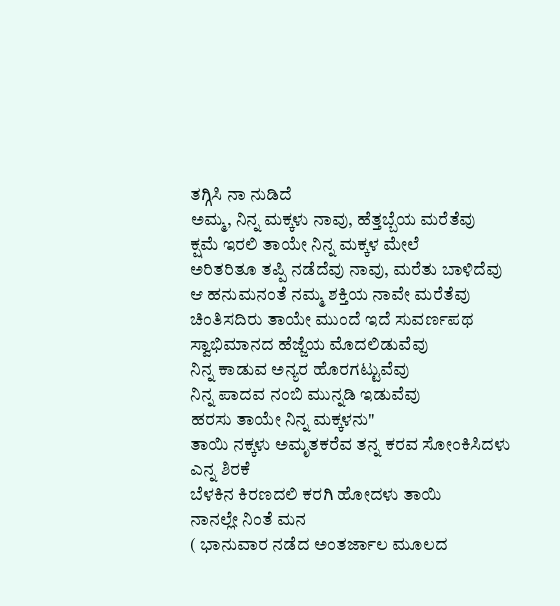ತಗ್ಗಿಸಿ ನಾ ನುಡಿದೆ
ಅಮ್ಮ, ನಿನ್ನ ಮಕ್ಕಳು ನಾವು, ಹೆತ್ತಬ್ಬೆಯ ಮರೆತೆವು
ಕ್ಷಮೆ ಇರಲಿ ತಾಯೇ ನಿನ್ನ ಮಕ್ಕಳ ಮೇಲೆ
ಅರಿತರಿತೂ ತಪ್ಪಿ ನಡೆದೆವು ನಾವು, ಮರೆತು ಬಾಳಿದೆವು
ಆ ಹನುಮನಂತೆ ನಮ್ಮ ಶಕ್ತಿಯ ನಾವೇ ಮರೆತೆವು
ಚಿಂತಿಸದಿರು ತಾಯೇ ಮುಂದೆ ಇದೆ ಸುವರ್ಣಪಥ
ಸ್ವಾಭಿಮಾನದ ಹೆಜ್ಜೆಯ ಮೊದಲಿಡುವೆವು
ನಿನ್ನ ಕಾಡುವ ಅನ್ಯರ ಹೊರಗಟ್ಟುವೆವು
ನಿನ್ನ ಪಾದವ ನಂಬಿ ಮುನ್ನಡಿ ಇಡುವೆವು
ಹರಸು ತಾಯೇ ನಿನ್ನ ಮಕ್ಕಳನು"
ತಾಯಿ ನಕ್ಕಳು ಅಮೃತಕರೆವ ತನ್ನ ಕರವ ಸೋಂಕಿಸಿದಳು ಎನ್ನ ಶಿರಕೆ
ಬೆಳಕಿನ ಕಿರಣದಲಿ ಕರಗಿ ಹೋದಳು ತಾಯಿ
ನಾನಲ್ಲೇ ನಿಂತೆ ಮನ
( ಭಾನುವಾರ ನಡೆದ ಅಂತರ್ಜಾಲ ಮೂಲದ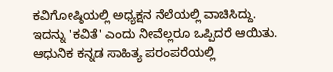ಕವಿಗೋಷ್ಠಿಯಲ್ಲಿ ಅಧ್ಯಕ್ಷನ ನೆಲೆಯಲ್ಲಿ ವಾಚಿಸಿದ್ದು. ಇದನ್ನು 'ಕವಿತೆ' ಎಂದು ನೀವೆಲ್ಲರೂ ಒಪ್ಪಿದರೆ ಆಯಿತು. ಆಧುನಿಕ ಕನ್ನಡ ಸಾಹಿತ್ಯ ಪರಂಪರೆಯಲ್ಲಿ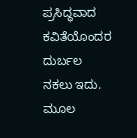ಪ್ರಸಿದ್ಧವಾದ ಕವಿತೆಯೊಂದರ ದುರ್ಬಲ ನಕಲು ಇದು. ಮೂಲ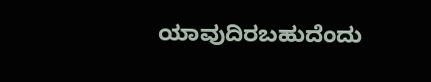ಯಾವುದಿರಬಹುದೆಂದು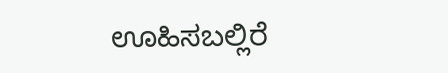ಊಹಿಸಬಲ್ಲಿರೆ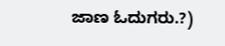ಜಾಣ ಓದುಗರು.?)